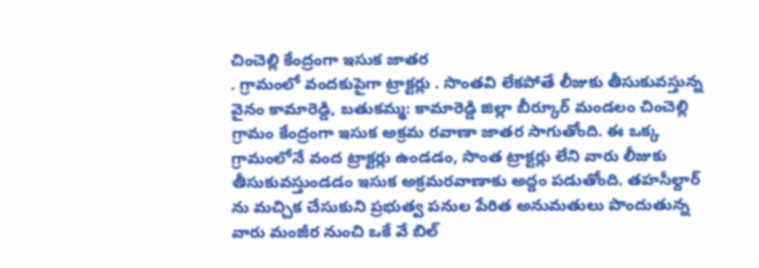చించెల్లి కేంద్రంగా ఇసుక జాతర
. గ్రామంలో వందకుపైగా ట్రాక్టర్లు . సొంతవి లేకపోతే లీజుకు తీసుకువస్తున్న వైనం కామారెడ్డి, బతుకమ్మ: కామారెడ్డి జిల్లా బీర్కూర్ మండలం చించెల్లి గ్రామం కేంద్రంగా ఇసుక అక్రమ రవాణా జాతర సాగుతోంది. ఈ ఒక్క గ్రామంలోనే వంద ట్రాక్టర్లు ఉండడం, సొంత ట్రాక్టర్లు లేని వారు లీజుకు తీసుకువస్తుండడం ఇసుక అక్రమరవాణాకు అద్దం పడుతోంది. తహసీల్దార్ ను మచ్చిక చేసుకుని ప్రభుత్వ పనుల పేరిత అనుమతులు పొందుతున్న వారు మంజీర నుంచి ఒకే వే బిల్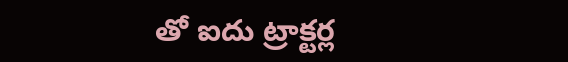తో ఐదు ట్రాక్టర్ల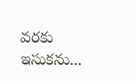వరకు ఇసుకను...